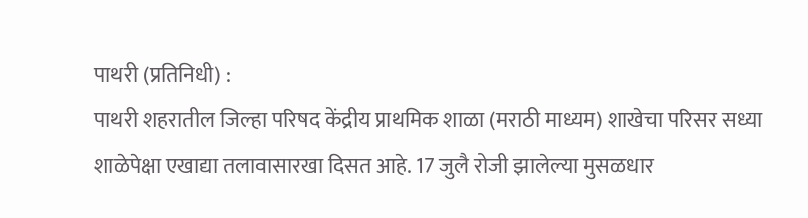पाथरी (प्रतिनिधी) :
पाथरी शहरातील जिल्हा परिषद केंद्रीय प्राथमिक शाळा (मराठी माध्यम) शाखेचा परिसर सध्या शाळेपेक्षा एखाद्या तलावासारखा दिसत आहे. 17 जुलै रोजी झालेल्या मुसळधार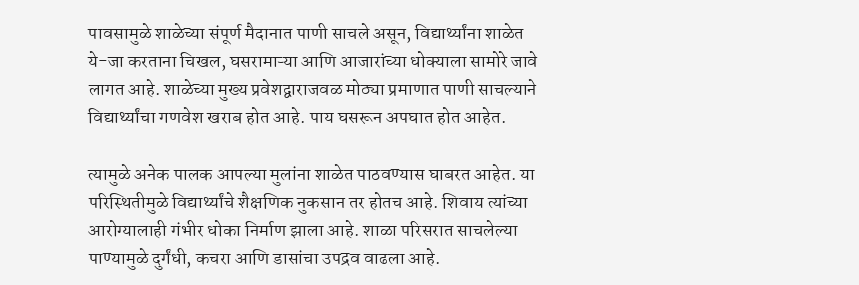पावसामुळे शाळेच्या संपूर्ण मैदानात पाणी साचले असून, विद्यार्थ्यांना शाळेत ये-जा करताना चिखल, घसरामाऱ्या आणि आजारांच्या धोक्याला सामोरे जावे लागत आहे. शाळेच्या मुख्य प्रवेशद्वाराजवळ मोठ्या प्रमाणात पाणी साचल्याने विद्यार्थ्यांचा गणवेश खराब होत आहे. पाय घसरून अपघात होत आहेत.

त्यामुळे अनेक पालक आपल्या मुलांना शाळेत पाठवण्यास घाबरत आहेत. या परिस्थितीमुळे विद्यार्थ्यांचे शैक्षणिक नुकसान तर होतच आहे. शिवाय त्यांच्या आरोग्यालाही गंभीर धोका निर्माण झाला आहे. शाळा परिसरात साचलेल्या पाण्यामुळे दुर्गंधी, कचरा आणि डासांचा उपद्रव वाढला आहे.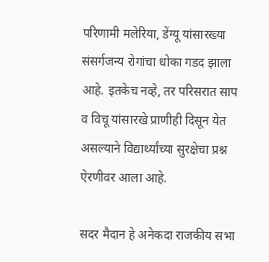परिणामी मलेरिया, डेंग्यू यांसारख्या संसर्गजन्य रोगांचा धोका गडद झाला आहे. इतकेच नव्हे, तर परिसरात साप व विचू यांसारखे प्राणीही दिसून येत असल्याने विद्यार्थ्यांच्या सुरक्षेचा प्रश्न ऐरणीवर आला आहे.

सदर मैदान हे अनेकदा राजकीय सभा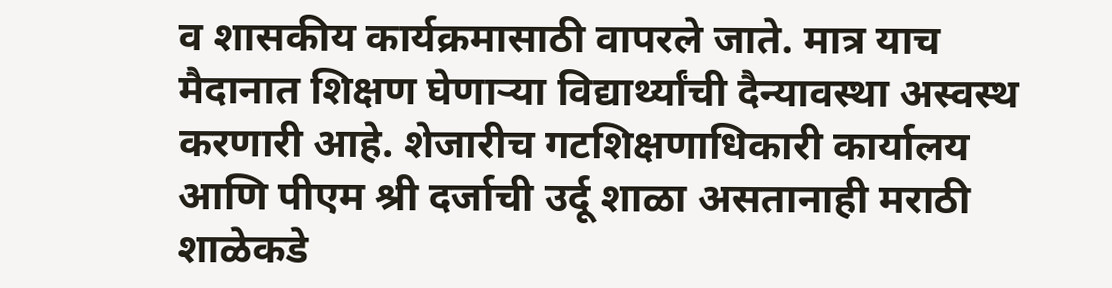व शासकीय कार्यक्रमासाठी वापरले जाते. मात्र याच मैदानात शिक्षण घेणाऱ्या विद्यार्थ्यांची दैन्यावस्था अस्वस्थ करणारी आहे. शेजारीच गटशिक्षणाधिकारी कार्यालय आणि पीएम श्री दर्जाची उर्दू शाळा असतानाही मराठी शाळेकडे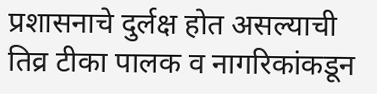प्रशासनाचे दुर्लक्ष होत असल्याची तिव्र टीका पालक व नागरिकांकडून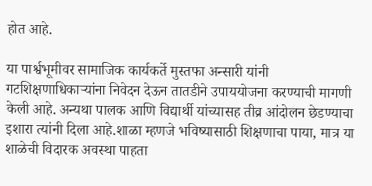होत आहे.

या पार्श्वभूमीवर सामाजिक कार्यकर्ते मुस्तफा अन्सारी यांनी गटशिक्षणाधिकाऱ्यांना निवेदन देऊन तातडीने उपाययोजना करण्याची मागणी केली आहे. अन्यथा पालक आणि विद्यार्थी यांच्यासह तीव्र आंदोलन छेडण्याचा इशारा त्यांनी दिला आहे.शाळा म्हणजे भविष्यासाठी शिक्षणाचा पाया, मात्र या शाळेची विदारक अवस्था पाहता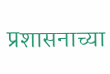प्रशासनाच्या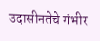उदासीनतेचे गंभीर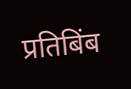प्रतिबिंब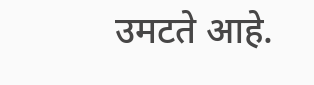उमटते आहे.